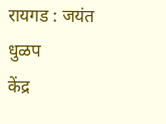रायगड : जयंत धुळप
केंद्र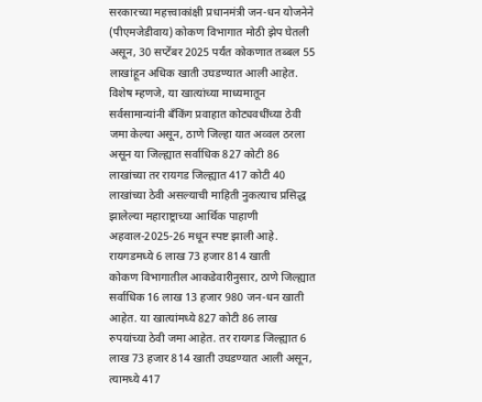सरकारच्या महत्त्वाकांक्षी प्रधानमंत्री जन-धन योजनेने (पीएमजेडीवाय) कोकण विभागात मोठी झेप घेतली असून, 30 सप्टेंबर 2025 पर्यंत कोकणात तब्बल 55 लाखांहून अधिक खाती उघडण्यात आली आहेत. विशेष म्हणजे, या खात्यांच्या माध्यमातून सर्वसामान्यांनी बँकिंग प्रवाहात कोट्यवधींच्या ठेवी जमा केल्या असून, ठाणे जिल्हा यात अव्वल ठरला असून या जिल्ह्यात सर्वाधिक 827 कोटी 86 लाखांच्या तर रायगड जिल्ह्यात 417 कोटी 40 लाखांच्या ठेवी असल्याची माहिती नुकत्याच प्रसिद्ध झालेल्या महाराष्ट्राच्या आर्थिक पाहाणी अहवाल-2025-26 मधून स्पष्ट झाली आहे.
रायगडमध्ये 6 लाख 73 हजार 814 खाती
कोकण विभागातील आकडेवारीनुसार, ठाणे जिल्ह्यात सर्वाधिक 16 लाख 13 हजार 980 जन-धन खाती आहेत. या खात्यांमध्ये 827 कोटी 86 लाख रुपयांच्या ठेवी जमा आहेत. तर रायगड जिल्ह्यात 6 लाख 73 हजार 814 खाती उघडण्यात आली असून, त्यामध्ये 417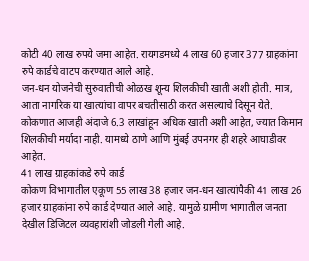कोटी 40 लाख रुपये जमा आहेत. रायगडमध्ये 4 लाख 60 हजार 377 ग्राहकांना रुपे कार्डचे वाटप करण्यात आले आहे.
जन-धन योजनेची सुरुवातीची ओळख शून्य शिलकीची खाती अशी होती. मात्र, आता नागरिक या खात्यांचा वापर बचतीसाठी करत असल्याचे दिसून येते. कोकणात आजही अंदाजे 6.3 लाखांहून अधिक खाती अशी आहेत, ज्यात किमान शिलकीची मर्यादा नाही. यामध्ये ठाणे आणि मुंबई उपनगर ही शहरे आघाडीवर आहेत.
41 लाख ग्राहकांकडे रुपे कार्ड
कोकण विभागातील एकूण 55 लाख 38 हजार जन-धन खात्यांपैकी 41 लाख 26 हजार ग्राहकांना रुपे कार्ड देण्यात आले आहे. यामुळे ग्रामीण भागातील जनता देखील डिजिटल व्यवहारांशी जोडली गेली आहे.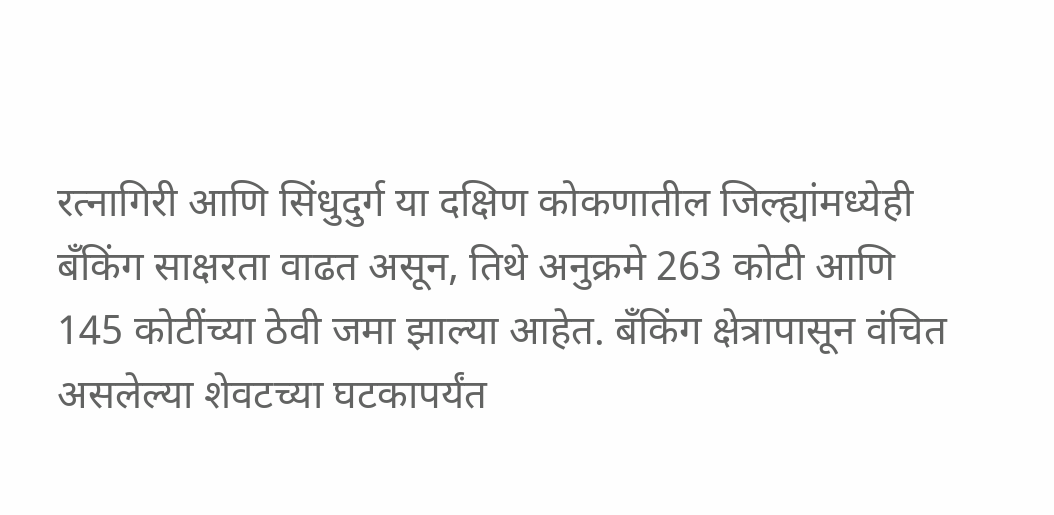रत्नागिरी आणि सिंधुदुर्ग या दक्षिण कोकणातील जिल्ह्यांमध्येही बँकिंग साक्षरता वाढत असून, तिथे अनुक्रमे 263 कोटी आणि 145 कोटींच्या ठेवी जमा झाल्या आहेत. बँकिंग क्षेत्रापासून वंचित असलेल्या शेवटच्या घटकापर्यंत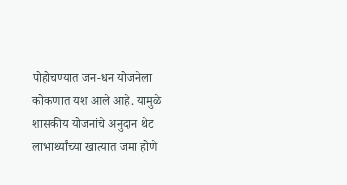पोहोचण्यात जन-धन योजनेला कोकणात यश आले आहे. यामुळे शासकीय योजनांचे अनुदान थेट लाभार्थ्यांच्या खात्यात जमा होणे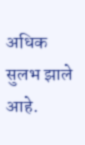अधिक सुलभ झाले आहे.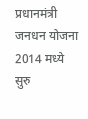प्रधानमंत्री जनधन योजना 2014 मध्ये सुरु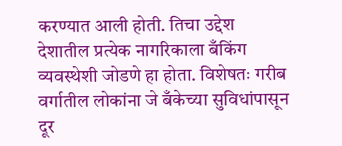करण्यात आली होती. तिचा उद्देश देशातील प्रत्येक नागरिकाला बँकिंग व्यवस्थेशी जोडणे हा होता. विशेषतः गरीब वर्गातील लोकांना जे बँकेच्या सुविधांपासून दूर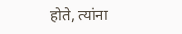होते, त्यांना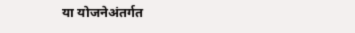या योजनेअंतर्गत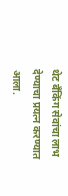थेट बँकिंग सेवांचा लाभ देण्याचा प्रयत्न करण्यात आला.